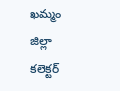ఖమ్మం జిల్లా కలెక్టర్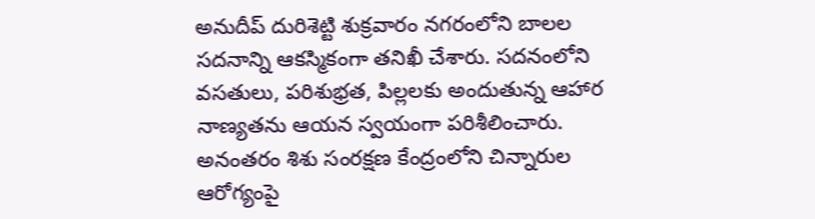అనుదీప్ దురిశెట్టి శుక్రవారం నగరంలోని బాలల సదనాన్ని ఆకస్మికంగా తనిఖీ చేశారు. సదనంలోని వసతులు, పరిశుభ్రత, పిల్లలకు అందుతున్న ఆహార నాణ్యతను ఆయన స్వయంగా పరిశీలించారు. అనంతరం శిశు సంరక్షణ కేంద్రంలోని చిన్నారుల ఆరోగ్యంపై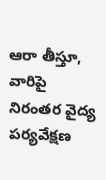ఆరా తీస్తూ, వారిపై నిరంతర వైద్య పర్యవేక్షణ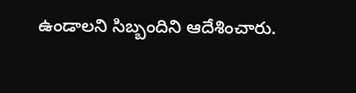ఉండాలని సిబ్బందిని ఆదేశించారు.